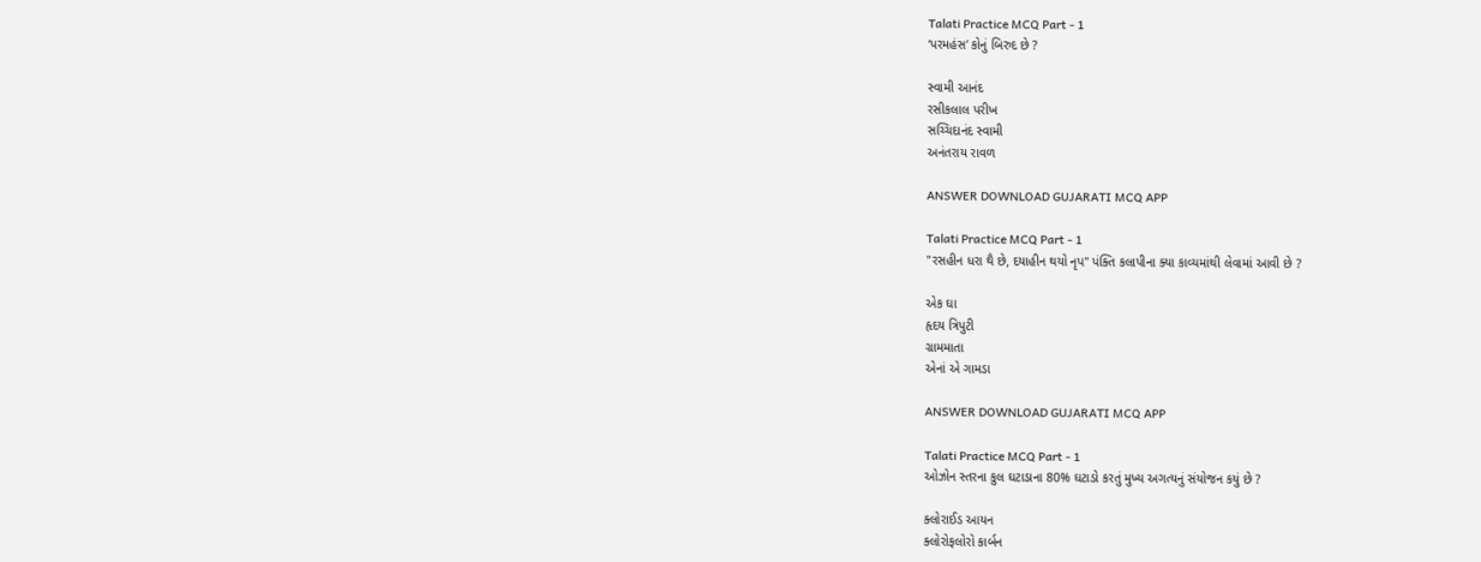Talati Practice MCQ Part - 1
‘પરમહંસ’ કોનું બિરુદ છે ?

સ્વામી આનંદ
રસીકલાલ પરીખ
સચ્ચિદાનંદ સ્વામી
અનંતરાય રાવળ

ANSWER DOWNLOAD GUJARATI MCQ APP

Talati Practice MCQ Part - 1
"રસહીન ધરા થૈ છે, દયાહીન થયો નૃપ" પંક્તિ કલાપીના ક્યા કાવ્યમાંથી લેવામાં આવી છે ?

એક ઘા
હૃદય ત્રિપુટી
ગ્રામમાતા
એનાં એ ગામડા

ANSWER DOWNLOAD GUJARATI MCQ APP

Talati Practice MCQ Part - 1
ઓઝોન સ્તરના કુલ ઘટાડાના 80% ઘટાડો કરતું મુખ્ય અગત્યનું સંયોજન કયું છે ?

ક્લોરાઈડ આયન
ક્લોરોફલોરો કાર્બન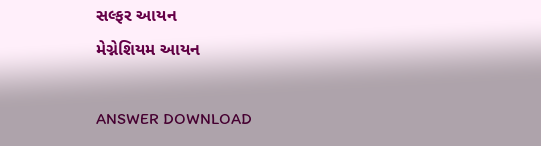સલ્ફર આયન
મેગ્નેશિયમ આયન

ANSWER DOWNLOAD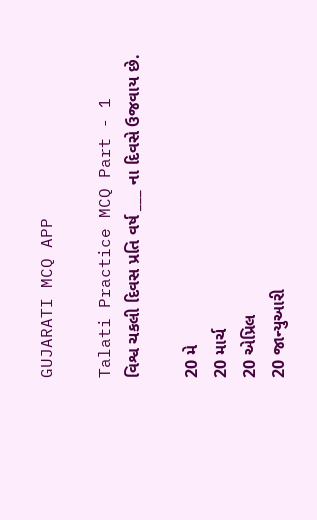GUJARATI MCQ APP

Talati Practice MCQ Part - 1
વિશ્વ ચકલી દિવસ પ્રતિ વર્ષ ___ ના દિવસે ઉજવાય છે.

20 મે
20 માર્ચ
20 એપ્રિલ
20 જાન્યુઆરી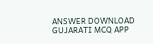ANSWER DOWNLOAD GUJARATI MCQ APP